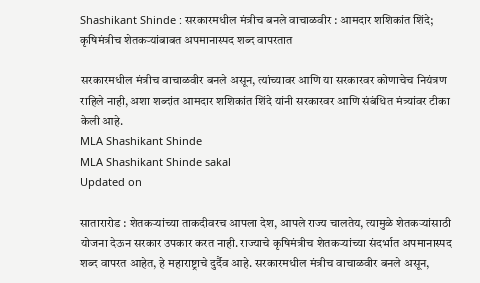Shashikant Shinde : सरकारमधील मंत्रीच बनले वाचाळवीर : आमदार शशिकांत शिंदे; कृषिमंत्रीच शेतकऱ्यांबाबत अपमानास्पद शब्द वापरतात

सरकारमधील मंत्रीच वाचाळवीर बनले असून, त्यांच्यावर आणि या सरकारवर कोणाचेच नियंत्रण राहिले नाही, अशा शब्दांत आमदार शशिकांत शिंदे यांनी सरकारवर आणि संबंधित मंत्र्यांवर टीका केली आहे.
MLA Shashikant Shinde
MLA Shashikant Shinde sakal
Updated on

सातारारोड : शेतकऱ्यांच्या ताकदीवरच आपला देश, आपले राज्य चालतेय, त्यामुळे शेतकऱ्यांसाठी योजना देऊन सरकार उपकार करत नाही. राज्याचे कृषिमंत्रीच शेतकऱ्यांच्या संदर्भात अपमानास्पद शब्द वापरत आहेत, हे महाराष्ट्राचे दुर्दैव आहे. सरकारमधील मंत्रीच वाचाळवीर बनले असून,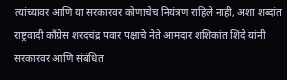त्यांच्यावर आणि या सरकारवर कोणाचेच नियंत्रण राहिले नाही, अशा शब्दांत राष्ट्रवादी काँग्रेस शरदचंद्र पवार पक्षाचे नेते आमदार शशिकांत शिंदे यांनी सरकारवर आणि संबंधित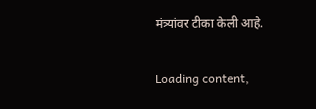मंत्र्यांवर टीका केली आहे.

Loading content,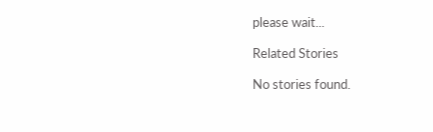please wait...

Related Stories

No stories found.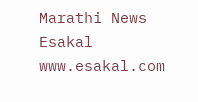Marathi News Esakal
www.esakal.com